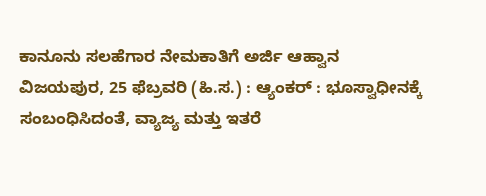ಕಾನೂನು ಸಲಹೆಗಾರ ನೇಮಕಾತಿಗೆ ಅರ್ಜಿ ಆಹ್ವಾನ
ವಿಜಯಪುರ, 25 ಫೆಬ್ರವರಿ (ಹಿ.ಸ.) : ಆ್ಯಂಕರ್ : ಭೂಸ್ವಾಧೀನಕ್ಕೆ ಸಂಬಂಧಿಸಿದಂತೆ, ವ್ಯಾಜ್ಯ ಮತ್ತು ಇತರೆ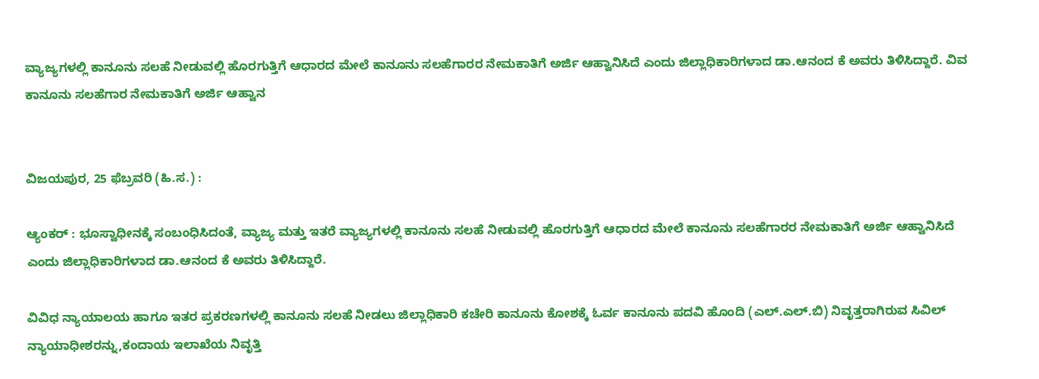ವ್ಯಾಜ್ಯಗಳಲ್ಲಿ ಕಾನೂನು ಸಲಹೆ ನೀಡುವಲ್ಲಿ ಹೊರಗುತ್ತಿಗೆ ಆಧಾರದ ಮೇಲೆ ಕಾನೂನು ಸಲಹೆಗಾರರ ನೇಮಕಾತಿಗೆ ಅರ್ಜಿ ಆಹ್ವಾನಿಸಿದೆ ಎಂದು ಜಿಲ್ಲಾಧಿಕಾರಿಗಳಾದ ಡಾ.ಆನಂದ ಕೆ ಅವರು ತಿಳಿಸಿದ್ದಾರೆ. ವಿವ
ಕಾನೂನು ಸಲಹೆಗಾರ ನೇಮಕಾತಿಗೆ ಅರ್ಜಿ ಆಹ್ವಾನ


ವಿಜಯಪುರ, 25 ಫೆಬ್ರವರಿ (ಹಿ.ಸ.) :

ಆ್ಯಂಕರ್ : ಭೂಸ್ವಾಧೀನಕ್ಕೆ ಸಂಬಂಧಿಸಿದಂತೆ, ವ್ಯಾಜ್ಯ ಮತ್ತು ಇತರೆ ವ್ಯಾಜ್ಯಗಳಲ್ಲಿ ಕಾನೂನು ಸಲಹೆ ನೀಡುವಲ್ಲಿ ಹೊರಗುತ್ತಿಗೆ ಆಧಾರದ ಮೇಲೆ ಕಾನೂನು ಸಲಹೆಗಾರರ ನೇಮಕಾತಿಗೆ ಅರ್ಜಿ ಆಹ್ವಾನಿಸಿದೆ ಎಂದು ಜಿಲ್ಲಾಧಿಕಾರಿಗಳಾದ ಡಾ.ಆನಂದ ಕೆ ಅವರು ತಿಳಿಸಿದ್ದಾರೆ.

ವಿವಿಧ ನ್ಯಾಯಾಲಯ ಹಾಗೂ ಇತರ ಪ್ರಕರಣಗಳಲ್ಲಿ ಕಾನೂನು ಸಲಹೆ ನೀಡಲು ಜಿಲ್ಲಾಧಿಕಾರಿ ಕಚೇರಿ ಕಾನೂನು ಕೋಶಕ್ಕೆ ಓರ್ವ ಕಾನೂನು ಪದವಿ ಹೊಂದಿ (ಎಲ್.ಎಲ್.ಬಿ) ನಿವೃತ್ತರಾಗಿರುವ ಸಿವಿಲ್ ನ್ಯಾಯಾಧೀಶರನ್ನು,ಕಂದಾಯ ಇಲಾಖೆಯ ನಿವೃತ್ತಿ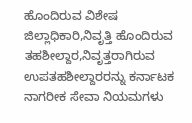ಹೊಂದಿರುವ ವಿಶೇಷ ಜಿಲ್ಲಾಧಿಕಾರಿ,ನಿವೃತ್ತಿ ಹೊಂದಿರುವ ತಹಶೀಲ್ದಾರ,ನಿವೃತ್ತರಾಗಿರುವ ಉಪತಹಶೀಲ್ದಾರರನ್ನು ಕರ್ನಾಟಕ ನಾಗರೀಕ ಸೇವಾ ನಿಯಮಗಳು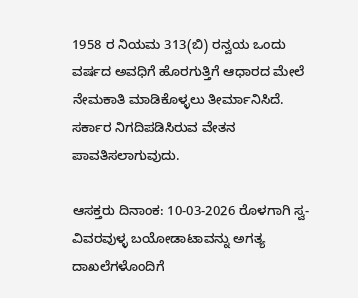1958 ರ ನಿಯಮ 313(ಬಿ) ರನ್ವಯ ಒಂದು ವರ್ಷದ ಅವಧಿಗೆ ಹೊರಗುತ್ತಿಗೆ ಆಧಾರದ ಮೇಲೆ ನೇಮಕಾತಿ ಮಾಡಿಕೊಳ್ಳಲು ತೀರ್ಮಾನಿಸಿದೆ. ಸರ್ಕಾರ ನಿಗದಿಪಡಿಸಿರುವ ವೇತನ ಪಾವತಿಸಲಾಗುವುದು.

ಆಸಕ್ತರು ದಿನಾಂಕ: 10-03-2026 ರೊಳಗಾಗಿ ಸ್ವ-ವಿವರವುಳ್ಳ ಬಯೋಡಾಟಾವನ್ನು ಅಗತ್ಯ ದಾಖಲೆಗಳೊಂದಿಗೆ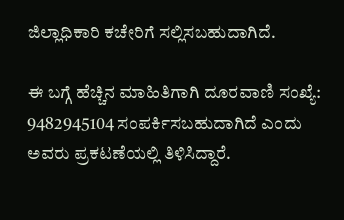ಜಿಲ್ಲಾಧಿಕಾರಿ ಕಚೇರಿಗೆ ಸಲ್ಲಿಸಬಹುದಾಗಿದೆ.

ಈ ಬಗ್ಗೆ ಹೆಚ್ಚಿನ ಮಾಹಿತಿಗಾಗಿ ದೂರವಾಣಿ ಸಂಖ್ಯೆ: 9482945104 ಸಂಪರ್ಕಿಸಬಹುದಾಗಿದೆ ಎಂದು ಅವರು ಪ್ರಕಟಣೆಯಲ್ಲಿ ತಿಳಿಸಿದ್ದಾರೆ.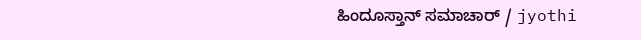ಹಿಂದೂಸ್ತಾನ್ ಸಮಾಚಾರ್ / jyothi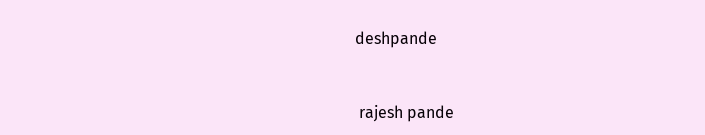deshpande


 rajesh pande